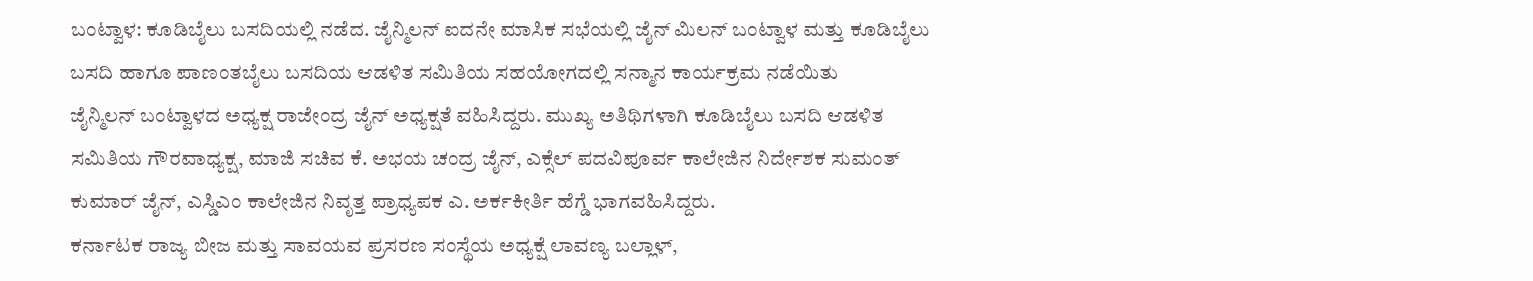ಬಂಟ್ವಾಳ: ಕೂಡಿಬೈಲು ಬಸದಿಯಲ್ಲಿ ನಡೆದ. ಜೈನ್ಮಿಲನ್ ಐದನೇ ಮಾಸಿಕ ಸಭೆಯಲ್ಲಿ ಜೈನ್ ಮಿಲನ್ ಬಂಟ್ವಾಳ ಮತ್ತು ಕೂಡಿಬೈಲು ಬಸದಿ ಹಾಗೂ ಪಾಣಂತಬೈಲು ಬಸದಿಯ ಆಡಳಿತ ಸಮಿತಿಯ ಸಹಯೋಗದಲ್ಲಿ ಸನ್ಮಾನ ಕಾರ್ಯಕ್ರಮ ನಡೆಯಿತು
ಜೈನ್ಮಿಲನ್ ಬಂಟ್ವಾಳದ ಅಧ್ಯಕ್ಷ ರಾಜೇಂದ್ರ ಜೈನ್ ಅಧ್ಯಕ್ಷತೆ ವಹಿಸಿದ್ದರು. ಮುಖ್ಯ ಅತಿಥಿಗಳಾಗಿ ಕೂಡಿಬೈಲು ಬಸದಿ ಆಡಳಿತ ಸಮಿತಿಯ ಗೌರವಾಧ್ಯಕ್ಷ, ಮಾಜಿ ಸಚಿವ ಕೆ. ಅಭಯ ಚಂದ್ರ ಜೈನ್, ಎಕ್ಸೆಲ್ ಪದವಿಪೂರ್ವ ಕಾಲೇಜಿನ ನಿರ್ದೇಶಕ ಸುಮಂತ್ ಕುಮಾರ್ ಜೈನ್, ಎಸ್ಡಿಎಂ ಕಾಲೇಜಿನ ನಿವೃತ್ತ ಪ್ರಾಧ್ಯಪಕ ಎ. ಅರ್ಕಕೀರ್ತಿ ಹೆಗ್ಡೆ ಭಾಗವಹಿಸಿದ್ದರು.
ಕರ್ನಾಟಕ ರಾಜ್ಯ ಬೀಜ ಮತ್ತು ಸಾವಯವ ಪ್ರಸರಣ ಸಂಸ್ಥೆಯ ಅಧ್ಯಕ್ಷೆ ಲಾವಣ್ಯ ಬಲ್ಲಾಳ್,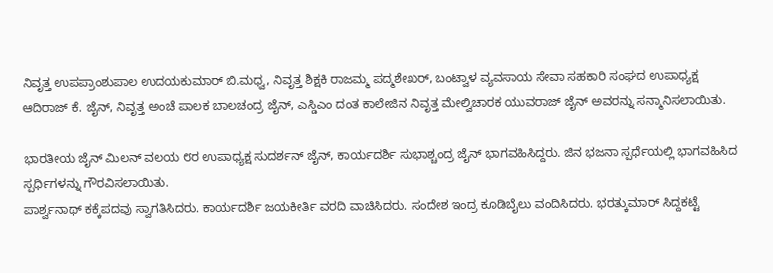ನಿವೃತ್ತ ಉಪಪ್ರಾಂಶುಪಾಲ ಉದಯಕುಮಾರ್ ಬಿ.ಮಧ್ವ, ನಿವೃತ್ತ ಶಿಕ್ಷಕಿ ರಾಜಮ್ಮ ಪದ್ಮಶೇಖರ್, ಬಂಟ್ವಾಳ ವ್ಯವಸಾಯ ಸೇವಾ ಸಹಕಾರಿ ಸಂಘದ ಉಪಾಧ್ಯಕ್ಷ ಆದಿರಾಜ್ ಕೆ. ಜೈನ್, ನಿವೃತ್ತ ಅಂಚೆ ಪಾಲಕ ಬಾಲಚಂದ್ರ ಜೈನ್, ಎಸ್ಡಿಎಂ ದಂತ ಕಾಲೇಜಿನ ನಿವೃತ್ತ ಮೇಲ್ವಿಚಾರಕ ಯುವರಾಜ್ ಜೈನ್ ಅವರನ್ನು ಸನ್ಮಾನಿಸಲಾಯಿತು.

ಭಾರತೀಯ ಜೈನ್ ಮಿಲನ್ ವಲಯ ೮ರ ಉಪಾಧ್ಯಕ್ಷ ಸುದರ್ಶನ್ ಜೈನ್, ಕಾರ್ಯದರ್ಶಿ ಸುಭಾಶ್ಚಂದ್ರ ಜೈನ್ ಭಾಗವಹಿಸಿದ್ದರು. ಜಿನ ಭಜನಾ ಸ್ಪರ್ಧೆಯಲ್ಲಿ ಭಾಗವಹಿಸಿದ ಸ್ಪರ್ಧಿಗಳನ್ನು ಗೌರವಿಸಲಾಯಿತು.
ಪಾರ್ಶ್ವನಾಥ್ ಕಕ್ಕೆಪದವು ಸ್ವಾಗತಿಸಿದರು. ಕಾರ್ಯದರ್ಶಿ ಜಯಕೀರ್ತಿ ವರದಿ ವಾಚಿಸಿದರು. ಸಂದೇಶ ಇಂದ್ರ ಕೂಡಿಬೈಲು ವಂದಿಸಿದರು. ಭರತ್ಕುಮಾರ್ ಸಿದ್ದಕಟ್ಟೆ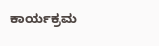ಕಾರ್ಯಕ್ರಮ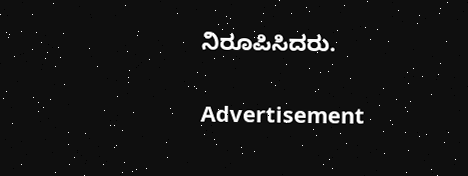ನಿರೂಪಿಸಿದರು.


Advertisement